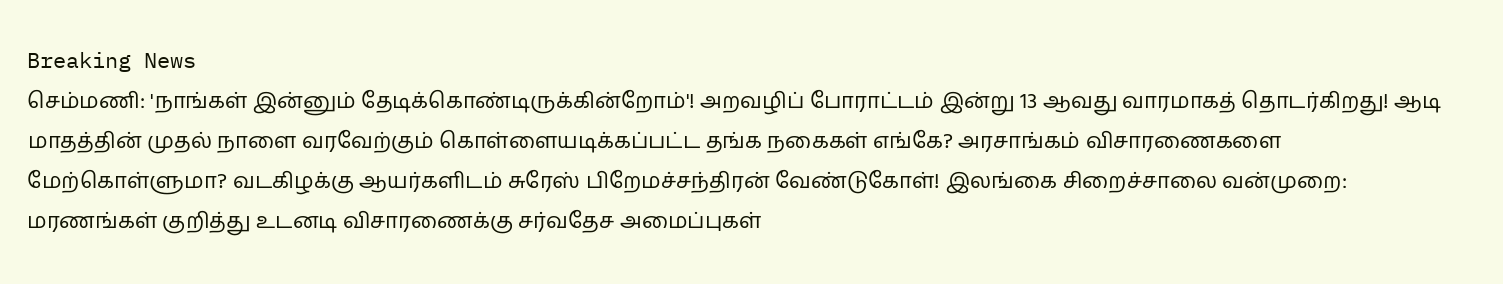Breaking News
செம்மணி: 'நாங்கள் இன்னும் தேடிக்கொண்டிருக்கின்றோம்'! அறவழிப் போராட்டம் இன்று 13 ஆவது வாரமாகத் தொடர்கிறது! ஆடி மாதத்தின் முதல் நாளை வரவேற்கும் கொள்ளையடிக்கப்பட்ட தங்க நகைகள் எங்கே? அரசாங்கம் விசாரணைகளை மேற்கொள்ளுமா? வடகிழக்கு ஆயர்களிடம் சுரேஸ் பிறேமச்சந்திரன் வேண்டுகோள்! இலங்கை சிறைச்சாலை வன்முறை: மரணங்கள் குறித்து உடனடி விசாரணைக்கு சர்வதேச அமைப்புகள்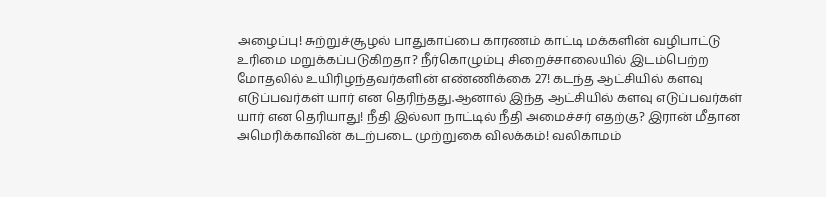அழைப்பு! சுற்றுச்சூழல் பாதுகாப்பை காரணம் காட்டி மக்களின் வழிபாட்டு உரிமை மறுக்கப்படுகிறதா? நீர்கொழும்பு சிறைச்சாலையில் இடம்பெற்ற மோதலில் உயிரிழந்தவர்களின் எண்ணிக்கை 27! கடந்த ஆட்சியில் களவு எடுப்பவர்கள் யார் என தெரிந்தது.ஆனால் இந்த ஆட்சியில் களவு எடுப்பவர்கள் யார் என தெரியாது! நீதி இல்லா நாட்டில் நீதி அமைச்சர் எதற்கு? இரான் மீதான அமெரிக்காவின் கடற்படை முற்றுகை விலக்கம்! வலிகாமம்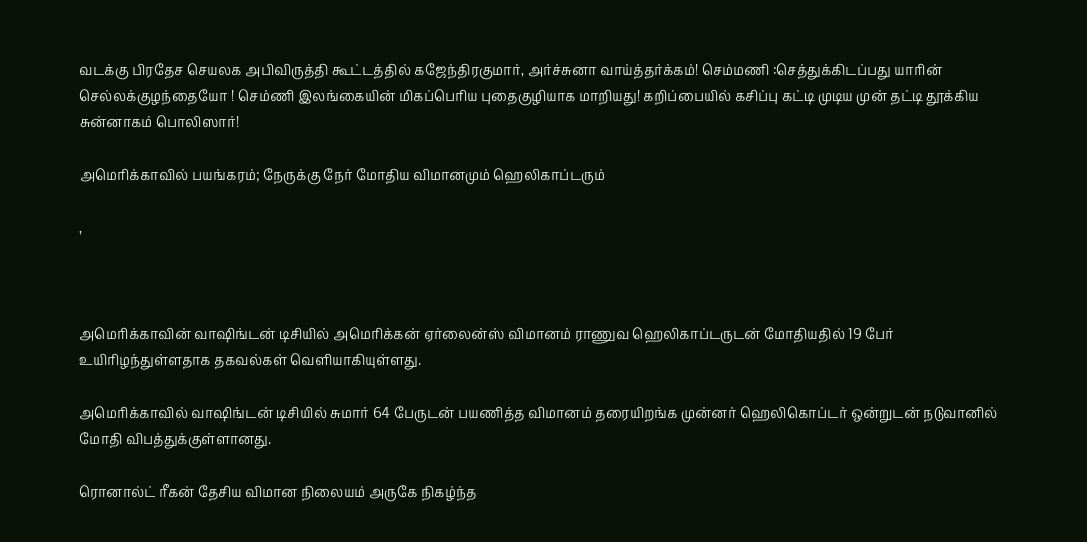வடக்கு பிரதேச செயலக அபிவிருத்தி கூட்டத்தில் கஜேந்திரகுமார், அர்ச்சுனா வாய்த்தர்க்கம்! செம்மணி :செத்துக்கிடப்பது யாரின் செல்லக்குழந்தையோ ! செம்ணி இலங்கையின் மிகப்பெரிய புதைகுழியாக மாறியது! கறிப்பையில் கசிப்பு கட்டி முடிய முன் தட்டி தூக்கிய சுன்னாகம் பொலிஸார்!

அமெரிக்காவில் பயங்கரம்; நேருக்கு நேர் மோதிய விமானமும் ஹெலிகாப்டரும்

,



அமெரிக்காவின் வாஷிங்டன் டிசியில் அமெரிக்கன் ஏர்லைன்ஸ் விமானம் ராணுவ ஹெலிகாப்டருடன் மோதியதில் 19 பேர் உயிரிழந்துள்ளதாக தகவல்கள் வெளியாகியுள்ளது.

அமெரிக்காவில் வாஷிங்டன் டிசியில் சுமார் 64 பேருடன் பயணித்த விமானம் தரையிறங்க முன்னர் ஹெலிகொப்டர் ஒன்றுடன் நடுவானில் மோதி விபத்துக்குள்ளானது.

ரொனால்ட் ரீகன் தேசிய விமான நிலையம் அருகே நிகழ்ந்த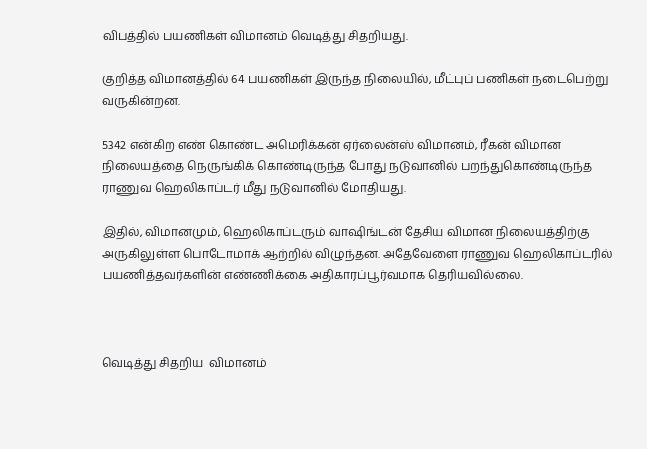விபத்தில் பயணிகள் விமானம் வெடித்து சிதறியது.

குறித்த விமானத்தில் 64 பயணிகள் இருந்த நிலையில், மீட்புப் பணிகள் நடைபெற்று வருகின்றன.

5342 என்கிற எண் கொண்ட அமெரிக்கன் ஏர்லைன்ஸ் விமானம், ரீகன் விமான நிலையத்தை நெருங்கிக் கொண்டிருந்த போது நடுவானில் பறந்துகொண்டிருந்த ராணுவ ஹெலிகாப்டர் மீது நடுவானில் மோதியது.

இதில், விமானமும், ஹெலிகாப்டரும் வாஷிங்டன் தேசிய விமான நிலையத்திற்கு அருகிலுள்ள பொடோமாக் ஆற்றில் விழுந்தன. அதேவேளை ராணுவ ஹெலிகாப்டரில் பயணித்தவர்களின் எண்ணிக்கை அதிகாரப்பூர்வமாக தெரியவில்லை.



வெடித்து சிதறிய  விமானம்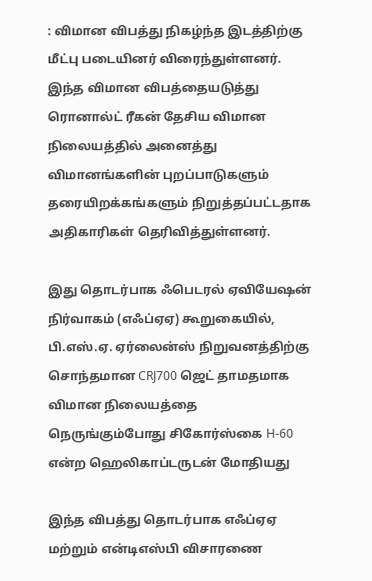: விமான விபத்து நிகழ்ந்த இடத்திற்கு மீட்பு படையினர் விரைந்துள்ளனர். இந்த விமான விபத்தையடுத்து ரொனால்ட் ரீகன் தேசிய விமான நிலையத்தில் அனைத்து விமானங்களின் புறப்பாடுகளும் தரையிறக்கங்களும் நிறுத்தப்பட்டதாக அதிகாரிகள் தெரிவித்துள்ளனர்.

இது தொடர்பாக ஃபெடரல் ஏவியேஷன் நிர்வாகம் (எஃப்ஏஏ) கூறுகையில், பி.எஸ்.ஏ. ஏர்லைன்ஸ் நிறுவனத்திற்கு சொந்தமான CRJ700 ஜெட் தாமதமாக விமான நிலையத்தை நெருங்கும்போது சிகோர்ஸ்கை H-60 என்ற ஹெலிகாப்டருடன் மோதியது

இந்த விபத்து தொடர்பாக எஃப்ஏஏ மற்றும் என்டிஎஸ்பி விசாரணை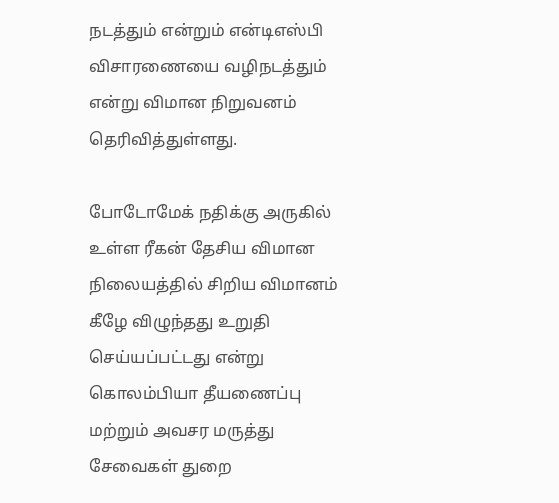நடத்தும் என்றும் என்டிஎஸ்பி விசாரணையை வழிநடத்தும் என்று விமான நிறுவனம் தெரிவித்துள்ளது.

போடோமேக் நதிக்கு அருகில் உள்ள ரீகன் தேசிய விமான நிலையத்தில் சிறிய விமானம் கீழே விழுந்தது உறுதி செய்யப்பட்டது என்று கொலம்பியா தீயணைப்பு மற்றும் அவசர மருத்து சேவைகள் துறை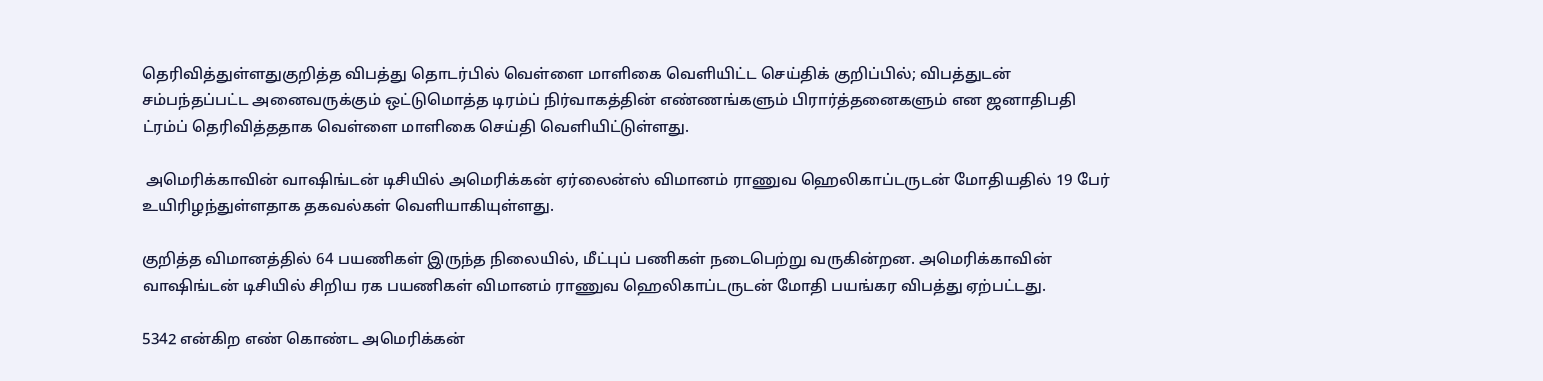தெரிவித்துள்ளதுகுறித்த விபத்து தொடர்பில் வெள்ளை மாளிகை வெளியிட்ட செய்திக் குறிப்பில்; விபத்துடன் சம்பந்தப்பட்ட அனைவருக்கும் ஒட்டுமொத்த டிரம்ப் நிர்வாகத்தின் எண்ணங்களும் பிரார்த்தனைகளும் என ஜனாதிபதி ட்ரம்ப் தெரிவித்ததாக வெள்ளை மாளிகை செய்தி வெளியிட்டுள்ளது.

 அமெரிக்காவின் வாஷிங்டன் டிசியில் அமெரிக்கன் ஏர்லைன்ஸ் விமானம் ராணுவ ஹெலிகாப்டருடன் மோதியதில் 19 பேர் உயிரிழந்துள்ளதாக தகவல்கள் வெளியாகியுள்ளது.

குறித்த விமானத்தில் 64 பயணிகள் இருந்த நிலையில், மீட்புப் பணிகள் நடைபெற்று வருகின்றன. அமெரிக்காவின் வாஷிங்டன் டிசியில் சிறிய ரக பயணிகள் விமானம் ராணுவ ஹெலிகாப்டருடன் மோதி பயங்கர விபத்து ஏற்பட்டது.

5342 என்கிற எண் கொண்ட அமெரிக்கன்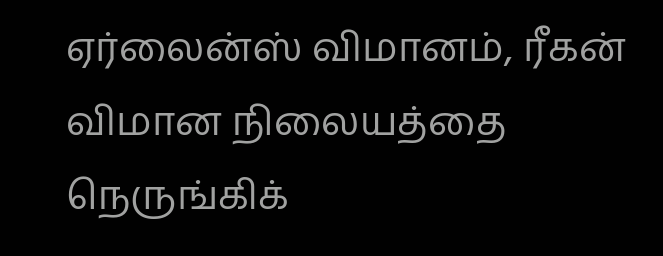ஏர்லைன்ஸ் விமானம், ரீகன் விமான நிலையத்தை நெருங்கிக்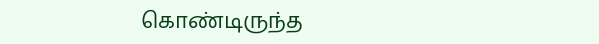கொண்டிருந்த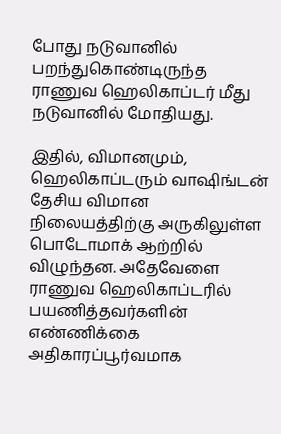போது நடுவானில் பறந்துகொண்டிருந்த ராணுவ ஹெலிகாப்டர் மீது நடுவானில் மோதியது.

இதில், விமானமும், ஹெலிகாப்டரும் வாஷிங்டன் தேசிய விமான நிலையத்திற்கு அருகிலுள்ள பொடோமாக் ஆற்றில் விழுந்தன. அதேவேளை ராணுவ ஹெலிகாப்டரில் பயணித்தவர்களின் எண்ணிக்கை அதிகாரப்பூர்வமாக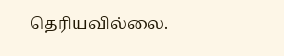தெரியவில்லை.